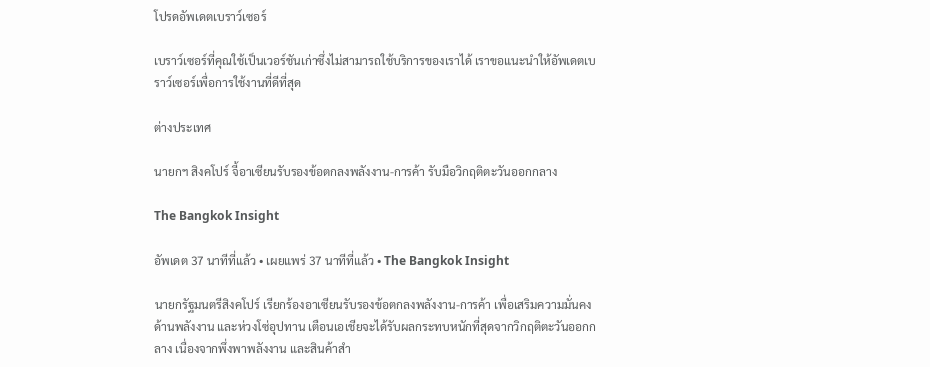โปรดอัพเดตเบราว์เซอร์

เบราว์เซอร์ที่คุณใช้เป็นเวอร์ชันเก่าซึ่งไม่สามารถใช้บริการของเราได้ เราขอแนะนำให้อัพเดตเบราว์เซอร์เพื่อการใช้งานที่ดีที่สุด

ต่างประเทศ

นายกฯ สิงคโปร์ จี้อาเซียนรับรองข้อตกลงพลังงาน-การค้า รับมือวิกฤติตะวันออกกลาง

The Bangkok Insight

อัพเดต 37 นาทีที่แล้ว • เผยแพร่ 37 นาทีที่แล้ว • The Bangkok Insight

นายกรัฐมนตรีสิงคโปร์ เรียกร้องอาเซียนรับรองข้อตกลงพลังงาน-การค้า เพื่อเสริมความมั่นคงด้านพลังงาน และห่วงโซ่อุปทาน เตือนเอเชียจะได้รับผลกระทบหนักที่สุดจากวิกฤติตะวันออกกลาง เนื่องจากพึ่งพาพลังงาน และสินค้าสำ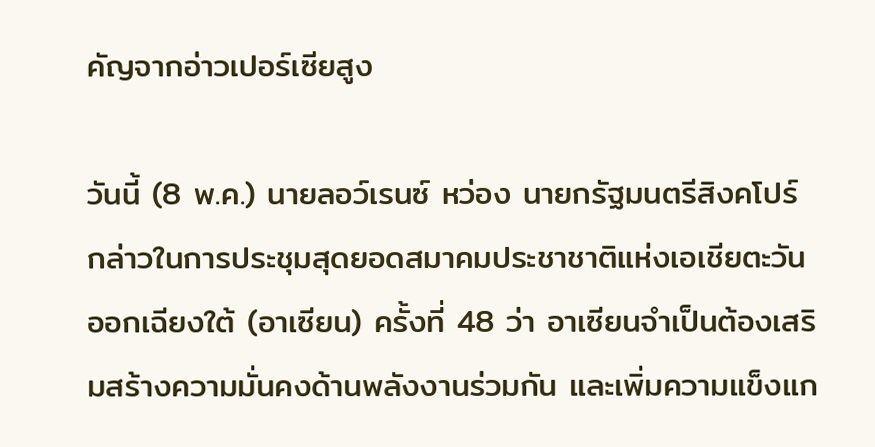คัญจากอ่าวเปอร์เซียสูง

วันนี้ (8 พ.ค.) นายลอว์เรนซ์ หว่อง นายกรัฐมนตรีสิงคโปร์ กล่าวในการประชุมสุดยอดสมาคมประชาชาติแห่งเอเชียตะวันออกเฉียงใต้ (อาเซียน) ครั้งที่ 48 ว่า อาเซียนจำเป็นต้องเสริมสร้างความมั่นคงด้านพลังงานร่วมกัน และเพิ่มความแข็งแก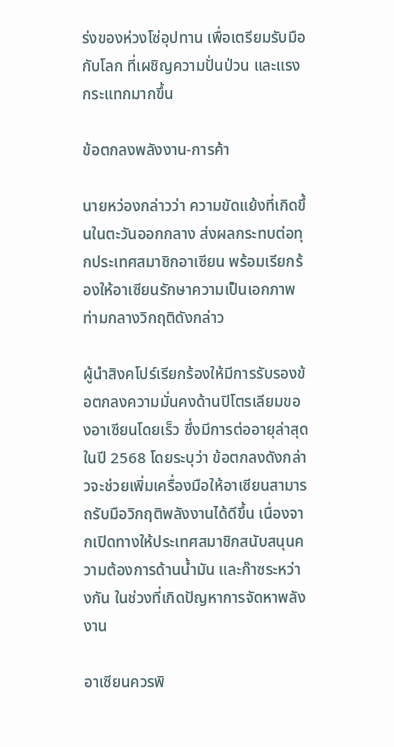ร่งของห่วงโซ่อุปทาน เพื่อเตรียมรับมือกับโลก ที่เผชิญความปั่นป่วน และแรงกระแทกมากขึ้น

ข้อตกลงพลังงาน-การค้า

นายหว่องกล่าวว่า ความขัดแย้งที่เกิดขึ้นในตะวันออกกลาง ส่งผลกระทบต่อทุกประเทศสมาชิกอาเซียน พร้อมเรียกร้องให้อาเซียนรักษาความเป็นเอกภาพ ท่ามกลางวิกฤติดังกล่าว

ผู้นำสิงคโปร์เรียกร้องให้มีการรับรองข้อตกลงความมั่นคงด้านปิโตรเลียมของอาเซียนโดยเร็ว ซึ่งมีการต่ออายุล่าสุดในปี 2568 โดยระบุว่า ข้อตกลงดังกล่าวจะช่วยเพิ่มเครื่องมือให้อาเซียนสามารถรับมือวิกฤติพลังงานได้ดีขึ้น เนื่องจากเปิดทางให้ประเทศสมาชิกสนับสนุนความต้องการด้านน้ำมัน และก๊าซระหว่างกัน ในช่วงที่เกิดปัญหาการจัดหาพลังงาน

อาเซียนควรพิ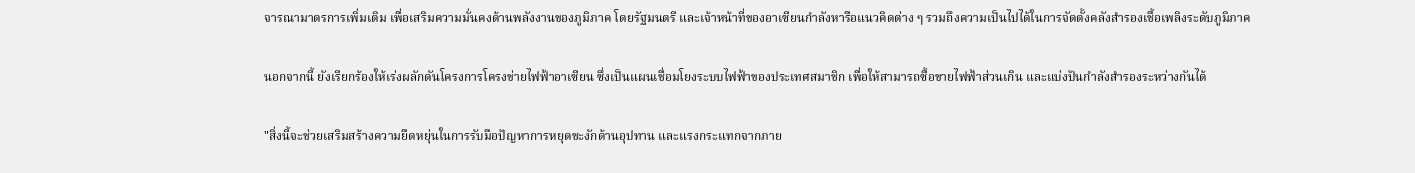จารณามาตรการเพิ่มเติม เพื่อเสริมความมั่นคงด้านพลังงานของภูมิภาค โดยรัฐมนตรี และเจ้าหน้าที่ของอาเซียนกำลังหารือแนวคิดต่าง ๆ รวมถึงความเป็นไปได้ในการจัดตั้งคลังสำรองเชื้อเพลิงระดับภูมิภาค

นอกจากนี้ ยังเรียกร้องให้เร่งผลักดันโครงการโครงข่ายไฟฟ้าอาเซียน ซึ่งเป็นแผนเชื่อมโยงระบบไฟฟ้าของประเทศสมาชิก เพื่อให้สามารถซื้อขายไฟฟ้าส่วนเกิน และแบ่งปันกำลังสำรองระหว่างกันได้

"สิ่งนี้จะช่วยเสริมสร้างความยืดหยุ่นในการรับมือปัญหาการหยุดชะงักด้านอุปทาน และแรงกระแทกจากภาย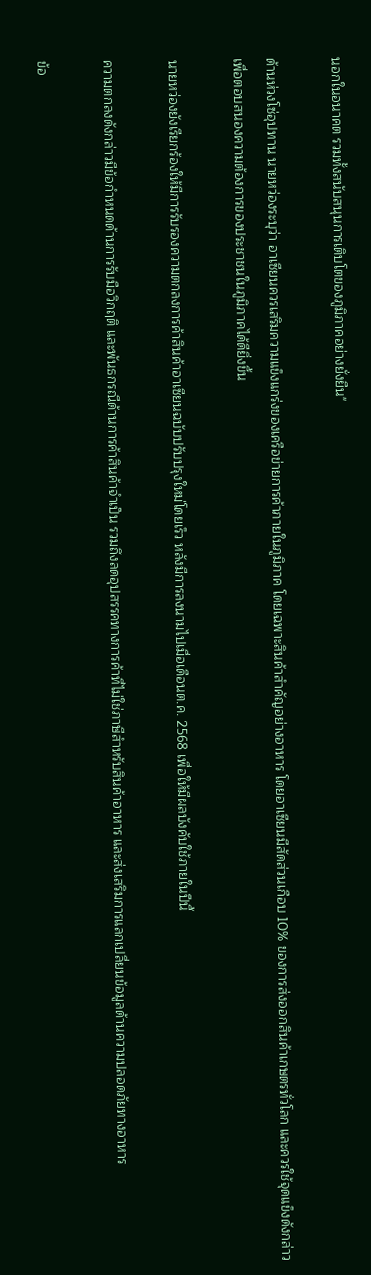นอกในอนาคต รวมทั้งสนับสนุนการเติบโตของภูมิภาคอย่างยั่งยืน"

ด้านห่วงโซ่อุปทาน นายหว่องระบุว่า อาเซียนควรเสริมความแข็งแกร่งของเครือข่ายการค้าภายในภูมิภาค โดยเฉพาะสินค้าสำคัญอย่างอาหาร โดยอาเซียนมีสัดส่วนเกือบ 10% ของการส่งออกสินค้าเกษตรทั่วโลก และควรใช้จุดแข็งดังกล่าว เพื่อตอบสนองความต้องการของประชาชนในภูมิภาคได้ดียิ่งขึ้น

นายหว่องยังเรียกร้องให้มีการรับรองความตกลงการค้าสินค้าอาเซียนฉบับปรับปรุงใหม่โดยเร็ว หลังมีการลงนามไปเมื่อเดือนต.ค. 2568 เพื่อให้มีผลบังคับใช้ภายในปีนี้

ความตกลงดังกล่าวมีข้อกำหนดด้านการรับมือวิกฤติ และพันธกรณีด้านการค้าสินค้าจำเป็น รวมถึงลดอุปสรรคทางการค้าที่ไม่ใช่ภาษีสำหรับสินค้าอาหาร และส่งเสริมการแลกเปลี่ยนข้อมูลด้านความปลอดภัยทางอาหาร

ข้อ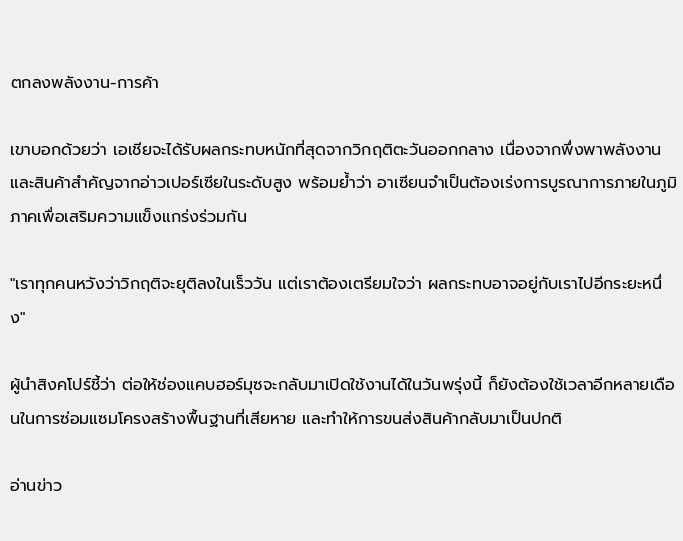ตกลงพลังงาน-การค้า

เขาบอกด้วยว่า เอเชียจะได้รับผลกระทบหนักที่สุดจากวิกฤติตะวันออกกลาง เนื่องจากพึ่งพาพลังงาน และสินค้าสำคัญจากอ่าวเปอร์เซียในระดับสูง พร้อมย้ำว่า อาเซียนจำเป็นต้องเร่งการบูรณาการภายในภูมิภาคเพื่อเสริมความแข็งแกร่งร่วมกัน

"เราทุกคนหวังว่าวิกฤติจะยุติลงในเร็ววัน แต่เราต้องเตรียมใจว่า ผลกระทบอาจอยู่กับเราไปอีกระยะหนึ่ง"

ผู้นำสิงคโปร์ชี้ว่า ต่อให้ช่องแคบฮอร์มุซจะกลับมาเปิดใช้งานได้ในวันพรุ่งนี้ ก็ยังต้องใช้เวลาอีกหลายเดือนในการซ่อมแซมโครงสร้างพื้นฐานที่เสียหาย และทำให้การขนส่งสินค้ากลับมาเป็นปกติ

อ่านข่าว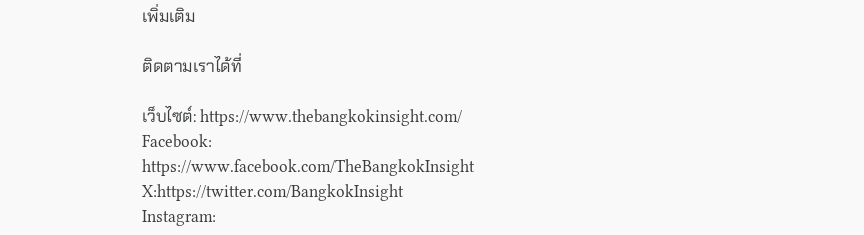เพิ่มเติม

ติดตามเราได้ที่

เว็บไซต์: https://www.thebangkokinsight.com/
Facebook: https://www.facebook.com/TheBangkokInsight
X:https://twitter.com/BangkokInsight
Instagram: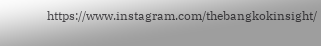https://www.instagram.com/thebangkokinsight/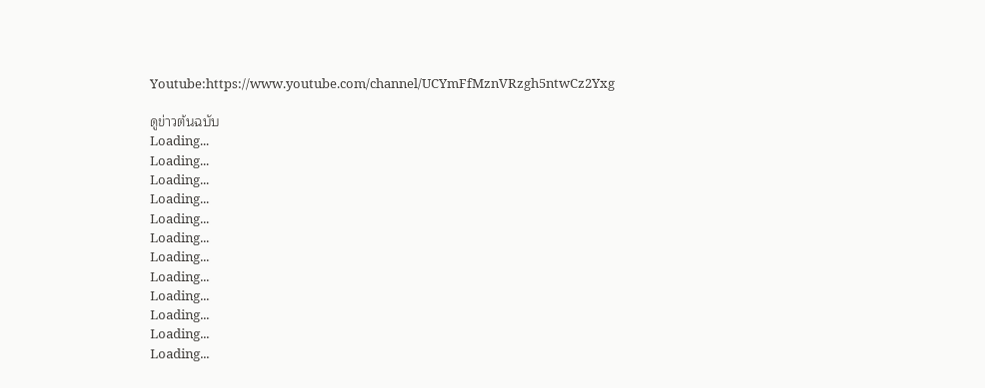Youtube:https://www.youtube.com/channel/UCYmFfMznVRzgh5ntwCz2Yxg

ดูข่าวต้นฉบับ
Loading...
Loading...
Loading...
Loading...
Loading...
Loading...
Loading...
Loading...
Loading...
Loading...
Loading...
Loading...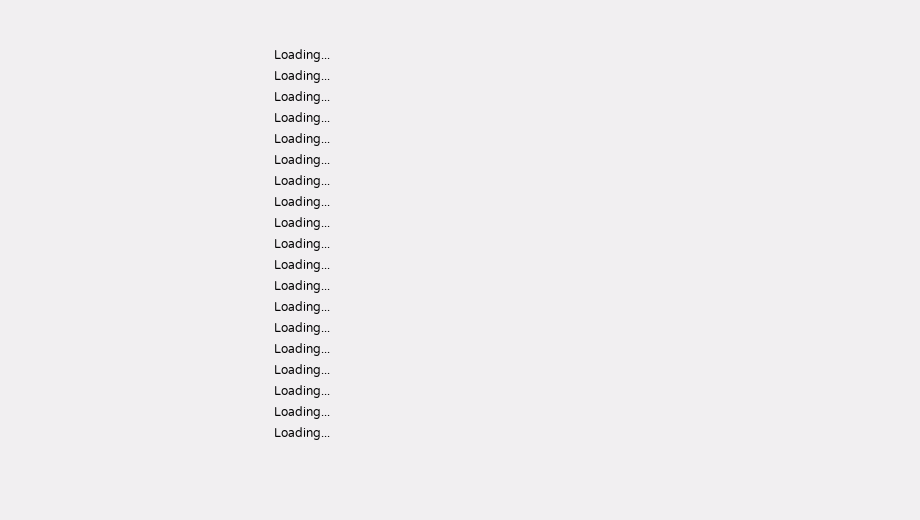Loading...
Loading...
Loading...
Loading...
Loading...
Loading...
Loading...
Loading...
Loading...
Loading...
Loading...
Loading...
Loading...
Loading...
Loading...
Loading...
Loading...
Loading...
Loading...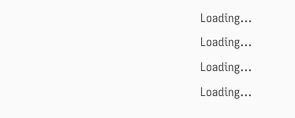Loading...
Loading...
Loading...
Loading...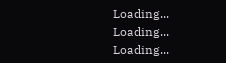Loading...
Loading...
Loading...